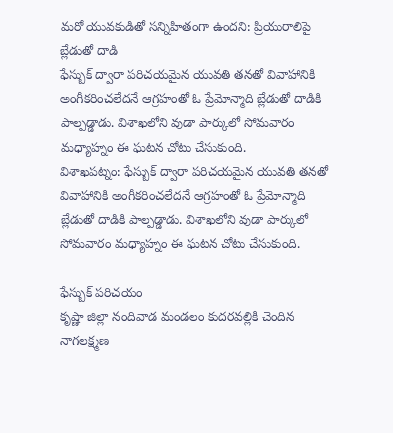మరో యువకుడితో సన్నిహితంగా ఉందని: ప్రియురాలిపై బ్లేడుతో దాడి
ఫేస్బుక్ ద్వారా పరిచయమైన యువతి తనతో వివాహానికి అంగీకరించలేదనే ఆగ్రహంతో ఓ ప్రేమోన్మాది బ్లేడుతో దాడికి పాల్పడ్డాడు. విశాఖలోని వుడా పార్కులో సోమవారం మధ్యాహ్నం ఈ ఘటన చోటు చేసుకుంది.
విశాఖపట్నం: ఫేస్బుక్ ద్వారా పరిచయమైన యువతి తనతో వివాహానికి అంగీకరించలేదనే ఆగ్రహంతో ఓ ప్రేమోన్మాది బ్లేడుతో దాడికి పాల్పడ్డాడు. విశాఖలోని వుడా పార్కులో సోమవారం మధ్యాహ్నం ఈ ఘటన చోటు చేసుకుంది.

ఫేస్బుక్ పరిచయం
కృష్ణా జిల్లా నందివాడ మండలం కుదరవల్లికి చెందిన నాగలక్ష్మణ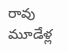రావు మూడేళ్ల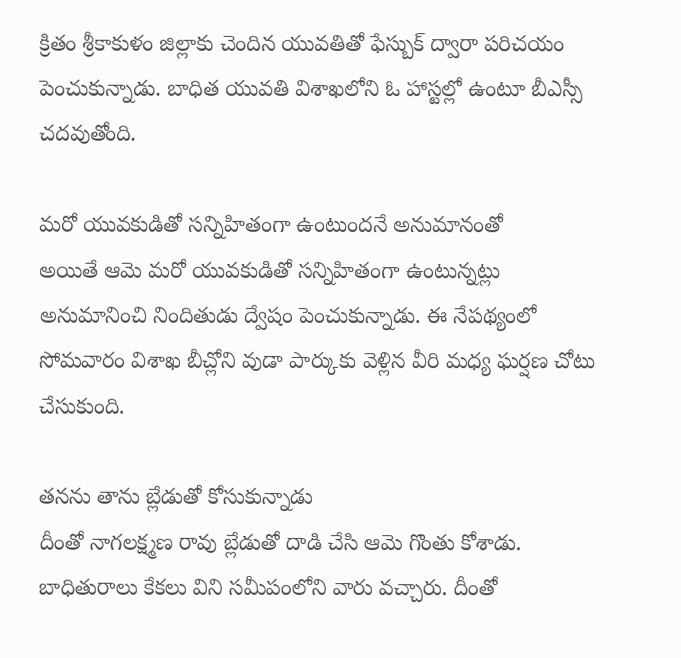క్రితం శ్రీకాకుళం జిల్లాకు చెందిన యువతితో ఫేస్బుక్ ద్వారా పరిచయం పెంచుకున్నాడు. బాధిత యువతి విశాఖలోని ఓ హాస్టల్లో ఉంటూ బీఎస్సీ చదవుతోంది.

మరో యువకుడితో సన్నిహితంగా ఉంటుందనే అనుమానంతో
అయితే ఆమె మరో యువకుడితో సన్నిహితంగా ఉంటున్నట్లు అనుమానించి నిందితుడు ద్వేషం పెంచుకున్నాడు. ఈ నేపథ్యంలో సోమవారం విశాఖ బీచ్లోని వుడా పార్కుకు వెళ్లిన వీరి మధ్య ఘర్షణ చోటు చేసుకుంది.

తనను తాను బ్లేడుతో కోసుకున్నాడు
దీంతో నాగలక్ష్మణ రావు బ్లేడుతో దాడి చేసి ఆమె గొంతు కోశాడు. బాధితురాలు కేకలు విని సమీపంలోని వారు వచ్చారు. దీంతో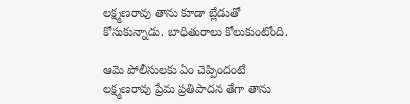లక్ష్మణరావు తాను కూడా బ్లేడుతో కోసుకున్నాడు. బాధితురాలు కోలుకుంటోంది.

ఆమె పోలీసులకు ఏం చెప్పిందంటే
లక్ష్మణరావు ప్రేమ ప్రతిపాదన తేగా తాను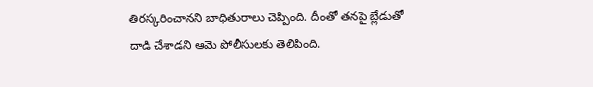తిరస్కరించానని బాధితురాలు చెప్పింది. దీంతో తనపై బ్లేడుతో దాడి చేశాడని ఆమె పోలీసులకు తెలిపింది.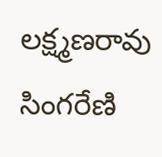లక్ష్మణరావు సింగరేణి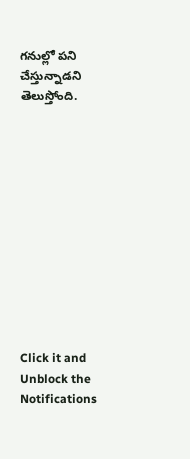గనుల్లో పని చేస్తున్నాడని తెలుస్తోంది.












Click it and Unblock the Notifications